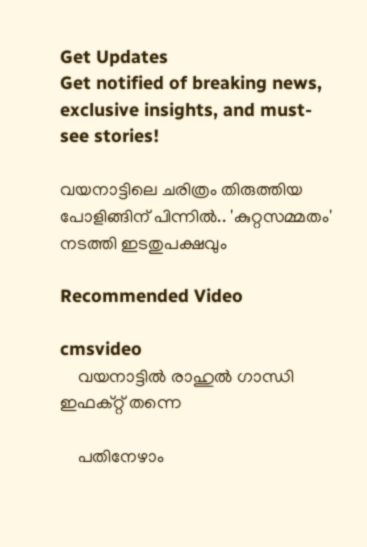Get Updates
Get notified of breaking news, exclusive insights, and must-see stories!

വയനാട്ടിലെ ചരിത്രം തിരുത്തിയ പോളിങ്ങിന് പിന്നില്‍.. 'കുറ്റസമ്മതം' നടത്തി ഇടതുപക്ഷവും

Recommended Video

cmsvideo
    വയനാട്ടിൽ രാഹുല്‍ ഗാന്ധി ഇഫക്റ്റ് തന്നെ

    പതിനേഴാം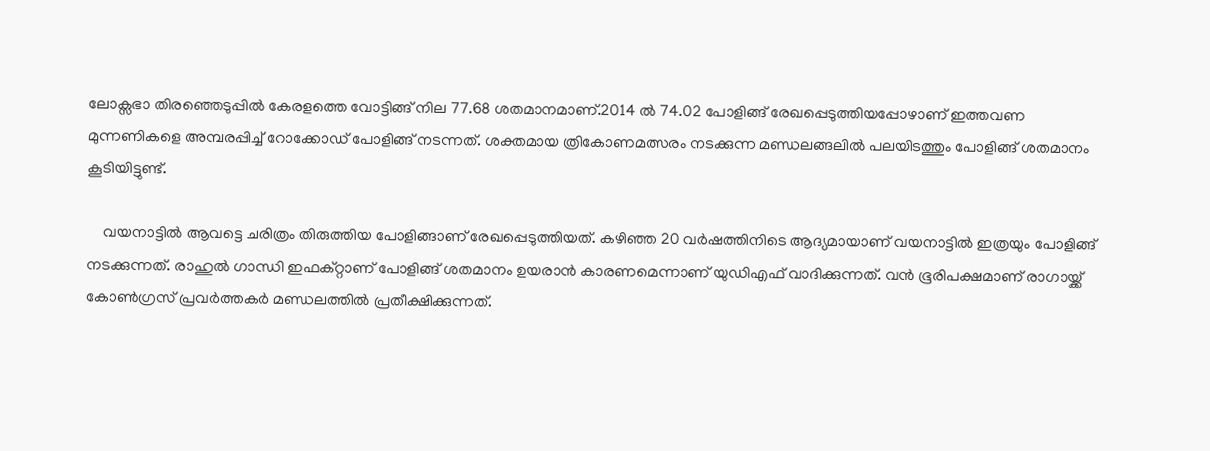ലോക്സഭാ തിരഞ്ഞെടുപ്പില്‍ കേരളത്തെ വോട്ടിങ്ങ് നില 77.68 ശതമാനമാണ്.2014 ല്‍ 74.02 പോളിങ്ങ് രേഖപ്പെടുത്തിയപ്പോഴാണ് ഇത്തവണ മുന്നണികളെ അമ്പരപ്പിച്ച് റോക്കോഡ് പോളിങ്ങ് നടന്നത്. ശക്തമായ ത്രികോണമത്സരം നടക്കുന്ന മണ്ഡലങ്ങലില്‍ പലയിടത്തും പോളിങ്ങ് ശതമാനം കൂടിയിട്ടുണ്ട്.

    വയനാട്ടില്‍ ആവട്ടെ ചരിത്രം തിരുത്തിയ പോളിങ്ങാണ് രേഖപ്പെടുത്തിയത്. കഴിഞ്ഞ 20 വര്‍ഷത്തിനിടെ ആദ്യമായാണ് വയനാട്ടില്‍ ഇത്രയും പോളിങ്ങ് നടക്കുന്നത്. രാഹുല്‍ ഗാന്ധി ഇഫക്റ്റാണ് പോളിങ്ങ് ശതമാനം ഉയരാന്‍ കാരണമെന്നാണ് യുഡിഎഫ് വാദിക്കുന്നത്. വന്‍ ഭൂരിപക്ഷമാണ് രാഗായ്ക്ക് കോണ്‍ഗ്രസ് പ്രവര്‍ത്തകര്‍ മണ്ഡലത്തില്‍ പ്രതീക്ഷിക്കുന്നത്.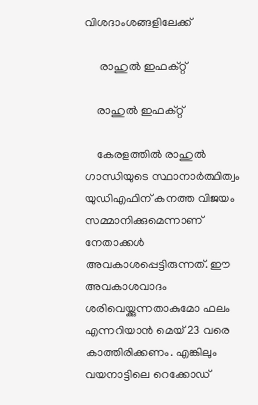വിശദാംശങ്ങളിലേക്ക്

     രാഹുല്‍ ഇഫക്റ്റ്

    രാഹുല്‍ ഇഫക്റ്റ്

    കേരളത്തില്‍ രാഹുല്‍ ഗാന്ധിയുടെ സ്ഥാനാര്‍ത്ഥിത്വം യുഡിഎഫിന് കനത്ത വിജയം സമ്മാനിക്കുമെന്നാണ് നേതാക്കള്‍ അവകാശപ്പെട്ടിരുന്നത്. ഈ അവകാശവാദം ശരിവെയ്ക്കുന്നതാകുമോ ഫലം എന്നറിയാന്‍ മെയ് 23 വരെ കാത്തിരിക്കണം. എങ്കിലും വയനാട്ടിലെ റെക്കോഡ്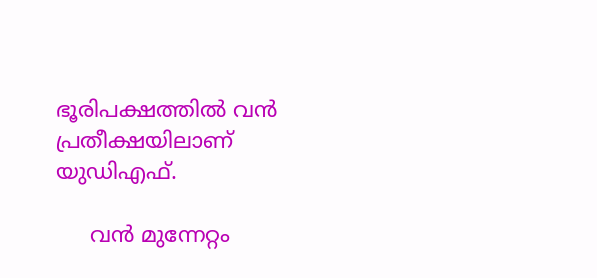ഭൂരിപക്ഷത്തില്‍ വന്‍ പ്രതീക്ഷയിലാണ് യുഡിഎഫ്.

     വന്‍ മുന്നേറ്റം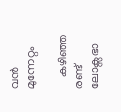വന്‍ മുന്നേറ്റം

    കഴിഞ്ഞ രണ്ട് ലോക്സഭാ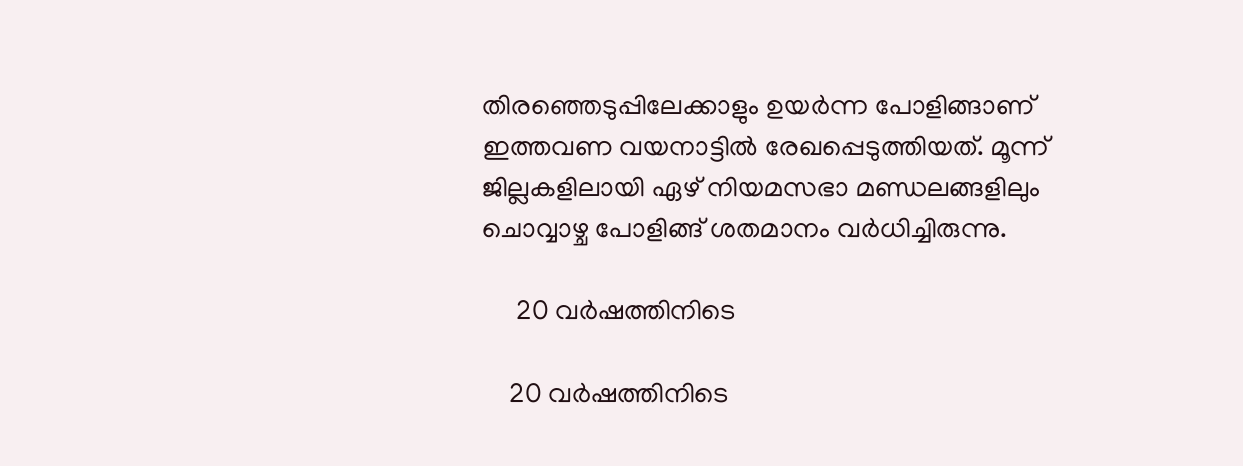തിരഞ്ഞെടുപ്പിലേക്കാളും ഉയര്‍ന്ന പോളിങ്ങാണ് ഇത്തവണ വയനാട്ടില്‍ രേഖപ്പെടുത്തിയത്. മൂന്ന് ജില്ലകളിലായി ഏഴ് നിയമസഭാ മണ്ഡലങ്ങളിലും ചൊവ്വാഴ്ച പോളിങ്ങ് ശതമാനം വര്‍ധിച്ചിരുന്നു.

     20 വര്‍ഷത്തിനിടെ

    20 വര്‍ഷത്തിനിടെ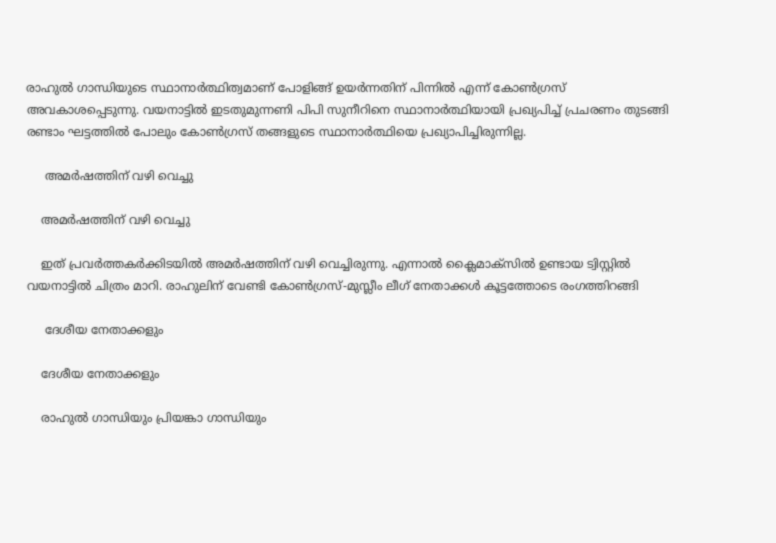രാഹുല്‍ ഗാന്ധിയുടെ സ്ഥാനാര്‍ത്ഥിത്വമാണ് പോളിങ്ങ് ഉയര്‍ന്നതിന് പിന്നില്‍ എന്ന് കോണ്‍ഗ്രസ് അവകാശപ്പെടുന്നു. വയനാട്ടില്‍ ഇടതുമുന്നണി പിപി സുനീറിനെ സ്ഥാനാര്‍ത്ഥിയായി പ്രഖ്യപിച്ച് പ്രചരണം തുടങ്ങി രണ്ടാം ഘട്ടത്തില്‍ പോലും കോണ്‍ഗ്രസ് തങ്ങളുടെ സ്ഥാനാര്‍ത്ഥിയെ പ്രഖ്യാപിച്ചിരുന്നില്ല.

     അമര്‍ഷത്തിന് വഴി വെച്ചു

    അമര്‍ഷത്തിന് വഴി വെച്ചു

    ഇത് പ്രവര്‍ത്തകര്‍ക്കിടയില്‍ അമര്‍ഷത്തിന് വഴി വെച്ചിരുന്നു. എന്നാല്‍ ക്ലൈമാക്സില്‍ ഉണ്ടായ ട്വിസ്റ്റില്‍ വയനാട്ടില്‍ ചിത്രം മാറി. രാഹുലിന് വേണ്ടി കോണ്‍ഗ്രസ്-മുസ്ലീം ലീഗ് നേതാക്കള്‍ കൂട്ടത്തോടെ രംഗത്തിറങ്ങി

     ദേശീയ നേതാക്കളും

    ദേശീയ നേതാക്കളും

    രാഹുല്‍ ഗാന്ധിയും പ്രിയങ്കാ ഗാന്ധിയും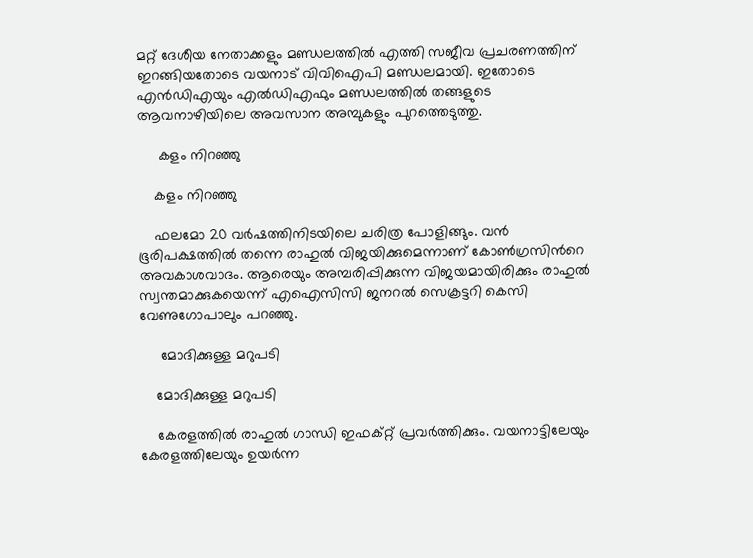മറ്റ് ദേശീയ നേതാക്കളും മണ്ഡലത്തില്‍ എത്തി സജീവ പ്രചരണത്തിന് ഇറങ്ങിയതോടെ വയനാട് വിവിഐപി മണ്ഡലമായി. ഇതോടെ എന്‍ഡിഎയും എല്‍ഡിഎഫും മണ്ഡലത്തില്‍ തങ്ങളുടെ ആവനാഴിയിലെ അവസാന അമ്പുകളും പുറത്തെടുത്തു.

     കളം നിറഞ്ഞു

    കളം നിറഞ്ഞു

    ഫലമോ 20 വര്‍ഷത്തിനിടയിലെ ചരിത്ര പോളിങ്ങും. വന്‍ ഭൂരിപക്ഷത്തില്‍ തന്നെ രാഹുല്‍ വിജയിക്കുമെന്നാണ് കോണ്‍ഗ്രസിന്‍റെ അവകാശവാദം. ആരെയും അമ്പരിപ്പിക്കുന്ന വിജയമായിരിക്കും രാഹുല്‍ സ്വന്തമാക്കുകയെന്ന് എഐസിസി ജനറല്‍ സെക്രട്ടറി കെസി വേണുഗോപാലും പറഞ്ഞു.

     മോദിക്കുള്ള മറുപടി

    മോദിക്കുള്ള മറുപടി

    കേരളത്തില്‍ രാഹുല്‍ ഗാന്ധി ഇഫക്റ്റ് പ്രവര്‍ത്തിക്കും. വയനാട്ടിലേയും കേരളത്തിലേയും ഉയര്‍ന്ന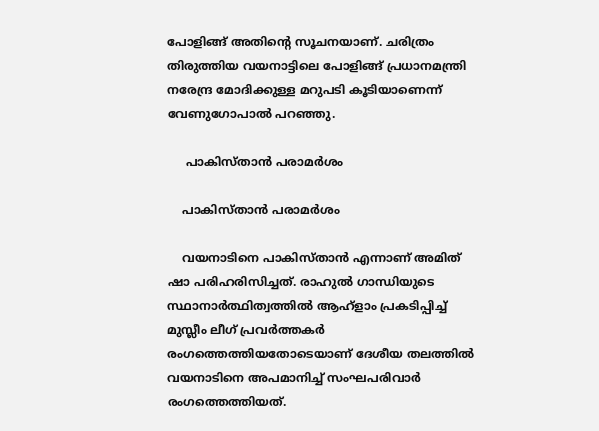പോളിങ്ങ് അതിന്‍റെ സൂചനയാണ്. ചരിത്രം തിരുത്തിയ വയനാട്ടിലെ പോളിങ്ങ് പ്രധാനമന്ത്രി നരേന്ദ്ര മോദിക്കുള്ള മറുപടി കൂടിയാണെന്ന് വേണുഗോപാല്‍ പറഞ്ഞു.

     പാകിസ്താന്‍ പരാമര്‍ശം

    പാകിസ്താന്‍ പരാമര്‍ശം

    വയനാടിനെ പാകിസ്താന്‍ എന്നാണ് അമിത് ഷാ പരിഹരിസിച്ചത്. രാഹുല്‍ ഗാന്ധിയുടെ സ്ഥാനാര്‍ത്ഥിത്വത്തില്‍ ആഹ്ളാം പ്രകടിപ്പിച്ച് മുസ്ലീം ലീഗ് പ്രവര്‍ത്തകര്‍ രംഗത്തെത്തിയതോടെയാണ് ദേശീയ തലത്തില്‍ വയനാടിനെ അപമാനിച്ച് സംഘപരിവാര്‍ രംഗത്തെത്തിയത്.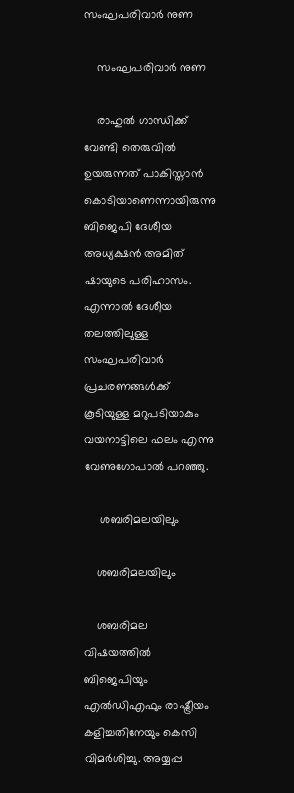സംഘപരിവാര്‍ നുണ

    സംഘപരിവാര്‍ നുണ

    രാഹുല്‍ ഗാന്ധിക്ക് വേണ്ടി തെരുവില്‍ ഉയരുന്നത് പാകിസ്താന്‍ കൊടിയാണെന്നായിരുന്നു ബിജെപി ദേശീയ അധ്യക്ഷന്‍ അമിത് ഷായുടെ പരിഹാസം. എന്നാല്‍ ദേശീയ തലത്തിലുള്ള സംഘപരിവാര്‍ പ്രചരണങ്ങള്‍ക്ക് കൂടിയുള്ള മറുപടിയാകും വയനാട്ടിലെ ഫലം എന്നു വേണുഗോപാല്‍ പറഞ്ഞു.

     ശബരിമലയിലും

    ശബരിമലയിലും

    ശബരിമല വിഷയത്തില്‍ ബിജെപിയും എല്‍ഡിഎഫും രാഷ്ട്രീയം കളിച്ചതിനേയും കെസി വിമര്‍ശിച്ചു. അയ്യപ്പ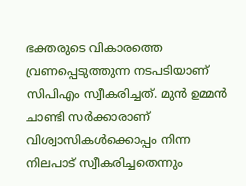ഭക്തരുടെ വികാരത്തെ വ്രണപ്പെടുത്തുന്ന നടപടിയാണ് സിപിഎം സ്വീകരിച്ചത്. മുന്‍ ഉമ്മന്‍ ചാണ്ടി സര്‍ക്കാരാണ് വിശ്വാസികള്‍ക്കൊപ്പം നിന്ന നിലപാട് സ്വീകരിച്ചതെന്നും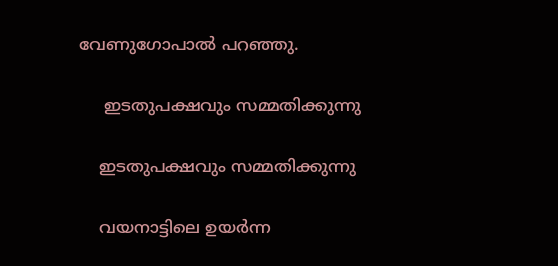വേണുഗോപാല്‍ പറഞ്ഞു.

     ഇടതുപക്ഷവും സമ്മതിക്കുന്നു

    ഇടതുപക്ഷവും സമ്മതിക്കുന്നു

    വയനാട്ടിലെ ഉയര്‍ന്ന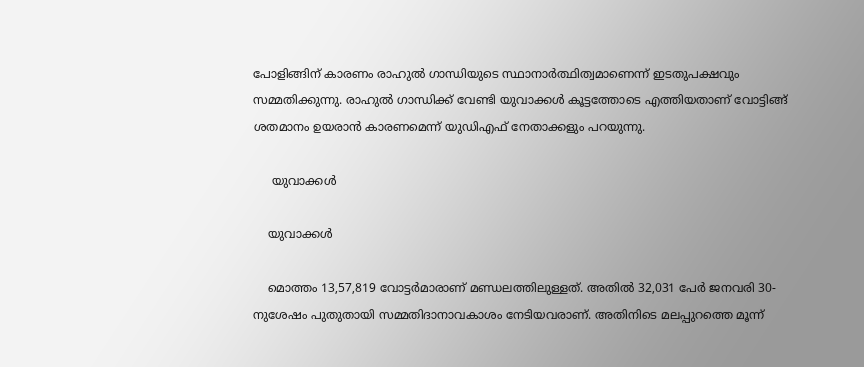പോളിങ്ങിന് കാരണം രാഹുല്‍ ഗാന്ധിയുടെ സ്ഥാനാര്‍ത്ഥിത്വമാണെന്ന് ഇടതുപക്ഷവും സമ്മതിക്കുന്നു. രാഹുല്‍ ഗാന്ധിക്ക് വേണ്ടി യുവാക്കള്‍ കൂട്ടത്തോടെ എത്തിയതാണ് വോട്ടിങ്ങ് ശതമാനം ഉയരാന്‍ കാരണമെന്ന് യുഡിഎഫ് നേതാക്കളും പറയുന്നു.

     യുവാക്കള്‍

    യുവാക്കള്‍

    മൊത്തം 13,57,819 വോട്ടർമാരാണ് മണ്ഡലത്തിലുള്ളത്. അതിൽ 32,031 പേർ ജനവരി 30-നുശേഷം പുതുതായി സമ്മതിദാനാവകാശം നേടിയവരാണ്. അതിനിടെ മലപ്പുറത്തെ മൂന്ന്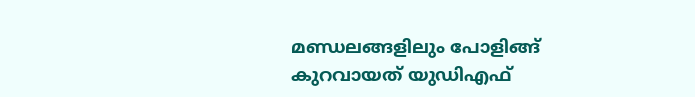മണ്ഡലങ്ങളിലും പോളിങ്ങ് കുറവായത് യുഡിഎഫ്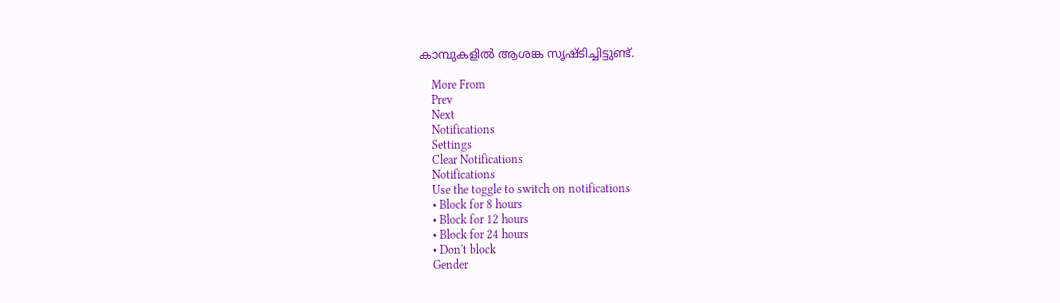കാമ്പുകളില്‍ ആശങ്ക സൃഷ്ടിച്ചിട്ടുണ്ട്.

    More From
    Prev
    Next
    Notifications
    Settings
    Clear Notifications
    Notifications
    Use the toggle to switch on notifications
    • Block for 8 hours
    • Block for 12 hours
    • Block for 24 hours
    • Don't block
    Gender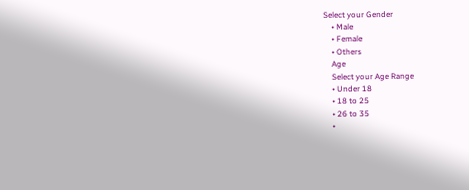Select your Gender
    • Male
    • Female
    • Others
    Age
    Select your Age Range
    • Under 18
    • 18 to 25
    • 26 to 35
    •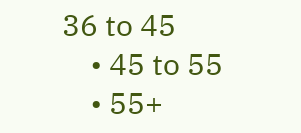36 to 45
    • 45 to 55
    • 55+